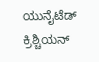ಯುನೈಟೆಡ್ ಕ್ರಿಶ್ಚಿಯನ್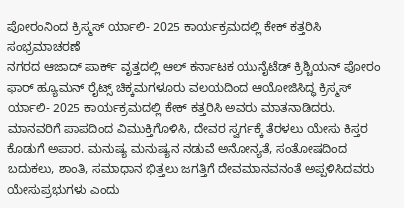ಪೋರಂನಿಂದ ಕ್ರಿಸ್ಮಸ್ ರ್ಯಾಲಿ- 2025 ಕಾರ್ಯಕ್ರಮದಲ್ಲಿ ಕೇಕ್ ಕತ್ತರಿಸಿ ಸಂಭ್ರಮಾಚರಣೆ
ನಗರದ ಆಜಾದ್ ಪಾರ್ಕ್ ವೃತ್ತದಲ್ಲಿ ಆಲ್ ಕರ್ನಾಟಕ ಯುನೈಟೆಡ್ ಕ್ರಿಶ್ಚಿಯನ್ ಪೋರಂ ಫಾರ್ ಹ್ಯೂಮನ್ ರೈಟ್ಸ್ ಚಿಕ್ಕಮಗಳೂರು ವಲಯದಿಂದ ಆಯೋಜಿಸಿದ್ಧ ಕ್ರಿಸ್ಮಸ್ ರ್ಯಾಲಿ- 2025 ಕಾರ್ಯಕ್ರಮದಲ್ಲಿ ಕೇಕ್ ಕತ್ತರಿಸಿ ಅವರು ಮಾತನಾಡಿದರು.
ಮಾನವರಿಗೆ ಪಾಪದಿಂದ ವಿಮುಕ್ತಿಗೊಳಿಸಿ, ದೇವರ ಸ್ವರ್ಗಕ್ಕೆ ತೆರಳಲು ಯೇಸು ಕಿಸ್ತರ ಕೊಡುಗೆ ಅಪಾರ. ಮನುಷ್ಯ ಮನುಷ್ಯನ ನಡುವೆ ಅನೋನ್ಯತೆ, ಸಂತೋಷದಿಂದ ಬದುಕಲು, ಶಾಂತಿ, ಸಮಾಧಾನ ಭಿತ್ತಲು ಜಗತ್ತಿಗೆ ದೇವಮಾನವನಂತೆ ಅಪ್ಪಳಿಸಿದವರು ಯೇಸುಪ್ರಭುಗಳು ಎಂದು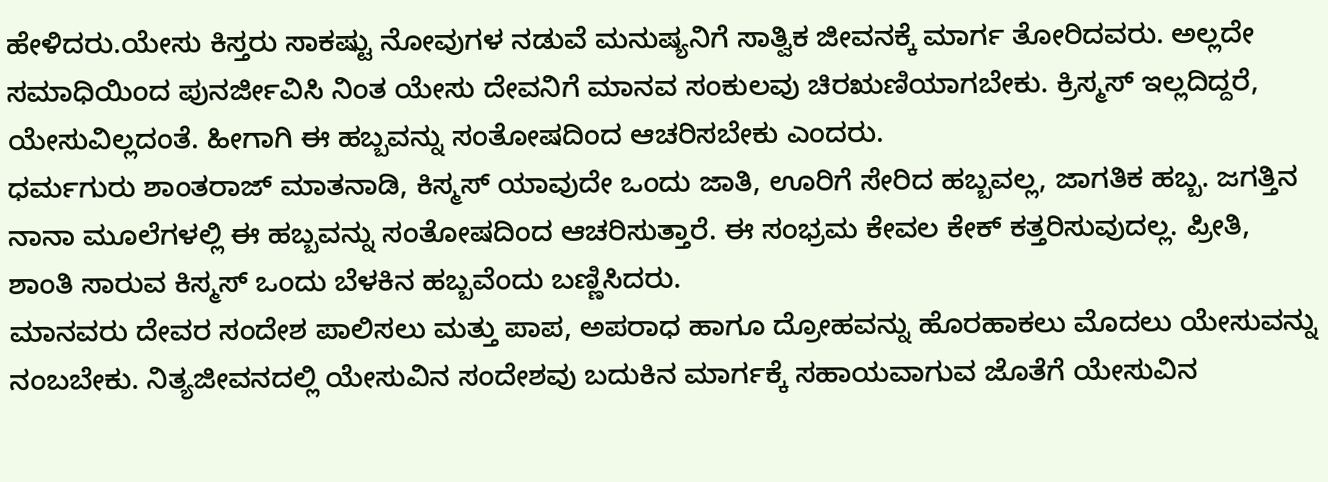ಹೇಳಿದರು.ಯೇಸು ಕಿಸ್ತರು ಸಾಕಷ್ಟು ನೋವುಗಳ ನಡುವೆ ಮನುಷ್ಯನಿಗೆ ಸಾತ್ವಿಕ ಜೀವನಕ್ಕೆ ಮಾರ್ಗ ತೋರಿದವರು. ಅಲ್ಲದೇ ಸಮಾಧಿಯಿಂದ ಪುನರ್ಜೀವಿಸಿ ನಿಂತ ಯೇಸು ದೇವನಿಗೆ ಮಾನವ ಸಂಕುಲವು ಚಿರಋಣಿಯಾಗಬೇಕು. ಕ್ರಿಸ್ಮಸ್ ಇಲ್ಲದಿದ್ದರೆ, ಯೇಸುವಿಲ್ಲದಂತೆ. ಹೀಗಾಗಿ ಈ ಹಬ್ಬವನ್ನು ಸಂತೋಷದಿಂದ ಆಚರಿಸಬೇಕು ಎಂದರು.
ಧರ್ಮಗುರು ಶಾಂತರಾಜ್ ಮಾತನಾಡಿ, ಕಿಸ್ಮಸ್ ಯಾವುದೇ ಒಂದು ಜಾತಿ, ಊರಿಗೆ ಸೇರಿದ ಹಬ್ಬವಲ್ಲ, ಜಾಗತಿಕ ಹಬ್ಬ. ಜಗತ್ತಿನ ನಾನಾ ಮೂಲೆಗಳಲ್ಲಿ ಈ ಹಬ್ಬವನ್ನು ಸಂತೋಷದಿಂದ ಆಚರಿಸುತ್ತಾರೆ. ಈ ಸಂಭ್ರಮ ಕೇವಲ ಕೇಕ್ ಕತ್ತರಿಸುವುದಲ್ಲ. ಪ್ರೀತಿ, ಶಾಂತಿ ಸಾರುವ ಕಿಸ್ಮಸ್ ಒಂದು ಬೆಳಕಿನ ಹಬ್ಬವೆಂದು ಬಣ್ಣಿಸಿದರು.
ಮಾನವರು ದೇವರ ಸಂದೇಶ ಪಾಲಿಸಲು ಮತ್ತು ಪಾಪ, ಅಪರಾಧ ಹಾಗೂ ದ್ರೋಹವನ್ನು ಹೊರಹಾಕಲು ಮೊದಲು ಯೇಸುವನ್ನು ನಂಬಬೇಕು. ನಿತ್ಯಜೀವನದಲ್ಲಿ ಯೇಸುವಿನ ಸಂದೇಶವು ಬದುಕಿನ ಮಾರ್ಗಕ್ಕೆ ಸಹಾಯವಾಗುವ ಜೊತೆಗೆ ಯೇಸುವಿನ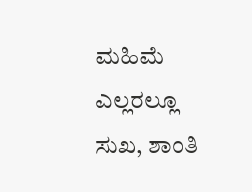ಮಹಿಮೆ ಎಲ್ಲರಲ್ಲೂ ಸುಖ, ಶಾಂತಿ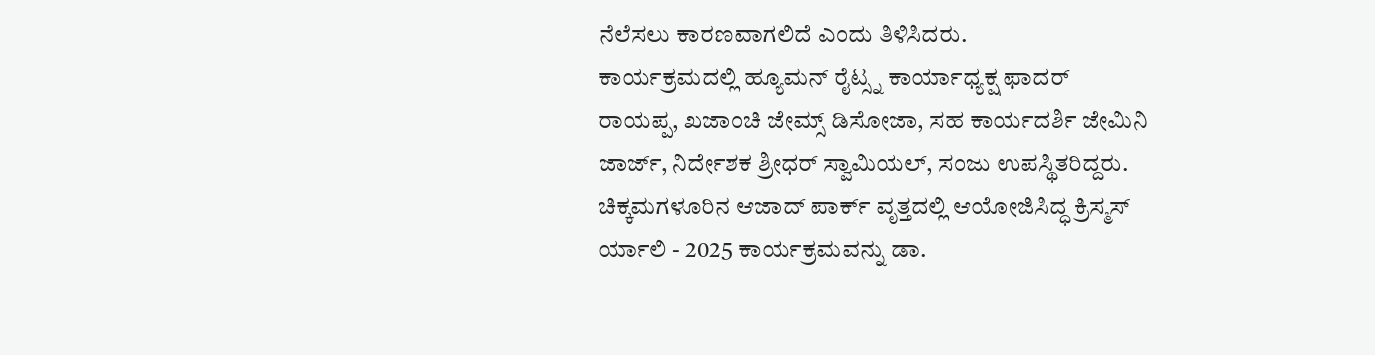ನೆಲೆಸಲು ಕಾರಣವಾಗಲಿದೆ ಎಂದು ತಿಳಿಸಿದರು.
ಕಾರ್ಯಕ್ರಮದಲ್ಲಿ ಹ್ಯೂಮನ್ ರೈಟ್ಸ್ನ ಕಾರ್ಯಾಧ್ಯಕ್ಷ ಫಾದರ್ ರಾಯಪ್ಪ, ಖಜಾಂಚಿ ಜೇಮ್ಸ್ ಡಿಸೋಜಾ, ಸಹ ಕಾರ್ಯದರ್ಶಿ ಜೇಮಿನಿ ಜಾರ್ಜ್, ನಿರ್ದೇಶಕ ಶ್ರೀಧರ್ ಸ್ವಾಮಿಯಲ್, ಸಂಜು ಉಪಸ್ಥಿತರಿದ್ದರು.
ಚಿಕ್ಕಮಗಳೂರಿನ ಆಜಾದ್ ಪಾರ್ಕ್ ವೃತ್ತದಲ್ಲಿ ಆಯೋಜಿಸಿದ್ಧ ಕ್ರಿಸ್ಮಸ್ ರ್ಯಾಲಿ - 2025 ಕಾರ್ಯಕ್ರಮವನ್ನು ಡಾ.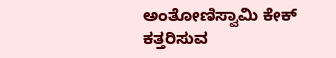ಅಂತೋಣಿಸ್ವಾಮಿ ಕೇಕ್ ಕತ್ತರಿಸುವ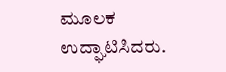ಮೂಲಕ ಉದ್ಘಾಟಿಸಿದರು.